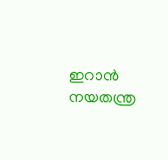ഇറാൻ നയതന്ത്ര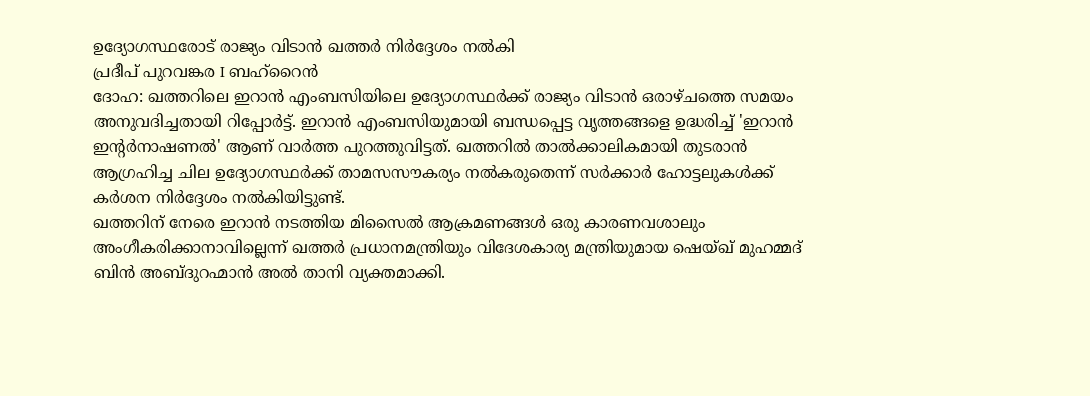ഉദ്യോഗസ്ഥരോട് രാജ്യം വിടാൻ ഖത്തർ നിർദ്ദേശം നൽകി
പ്രദീപ് പുറവങ്കര I ബഹ്റൈൻ
ദോഹ: ഖത്തറിലെ ഇറാൻ എംബസിയിലെ ഉദ്യോഗസ്ഥർക്ക് രാജ്യം വിടാൻ ഒരാഴ്ചത്തെ സമയം അനുവദിച്ചതായി റിപ്പോർട്ട്. ഇറാൻ എംബസിയുമായി ബന്ധപ്പെട്ട വൃത്തങ്ങളെ ഉദ്ധരിച്ച് 'ഇറാൻ ഇന്റർനാഷണൽ' ആണ് വാർത്ത പുറത്തുവിട്ടത്. ഖത്തറിൽ താൽക്കാലികമായി തുടരാൻ ആഗ്രഹിച്ച ചില ഉദ്യോഗസ്ഥർക്ക് താമസസൗകര്യം നൽകരുതെന്ന് സർക്കാർ ഹോട്ടലുകൾക്ക് കർശന നിർദ്ദേശം നൽകിയിട്ടുണ്ട്.
ഖത്തറിന് നേരെ ഇറാൻ നടത്തിയ മിസൈൽ ആക്രമണങ്ങൾ ഒരു കാരണവശാലും അംഗീകരിക്കാനാവില്ലെന്ന് ഖത്തർ പ്രധാനമന്ത്രിയും വിദേശകാര്യ മന്ത്രിയുമായ ഷെയ്ഖ് മുഹമ്മദ് ബിൻ അബ്ദുറഹ്മാൻ അൽ താനി വ്യക്തമാക്കി.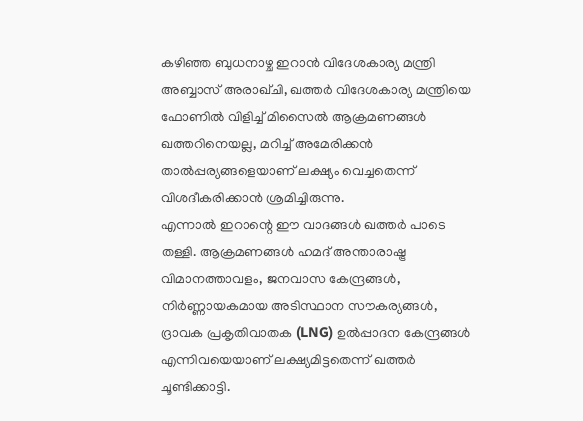കഴിഞ്ഞ ബുധനാഴ്ച ഇറാൻ വിദേശകാര്യ മന്ത്രി അബ്ബാസ് അരാഖ്ചി, ഖത്തർ വിദേശകാര്യ മന്ത്രിയെ ഫോണിൽ വിളിച്ച് മിസൈൽ ആക്രമണങ്ങൾ ഖത്തറിനെയല്ല, മറിച്ച് അമേരിക്കൻ താൽപ്പര്യങ്ങളെയാണ് ലക്ഷ്യം വെച്ചതെന്ന് വിശദീകരിക്കാൻ ശ്രമിച്ചിരുന്നു.
എന്നാൽ ഇറാന്റെ ഈ വാദങ്ങൾ ഖത്തർ പാടെ തള്ളി. ആക്രമണങ്ങൾ ഹമദ് അന്താരാഷ്ട്ര വിമാനത്താവളം, ജനവാസ കേന്ദ്രങ്ങൾ, നിർണ്ണായകമായ അടിസ്ഥാന സൗകര്യങ്ങൾ, ദ്രാവക പ്രകൃതിവാതക (LNG) ഉൽപ്പാദന കേന്ദ്രങ്ങൾ എന്നിവയെയാണ് ലക്ഷ്യമിട്ടതെന്ന് ഖത്തർ ചൂണ്ടിക്കാട്ടി.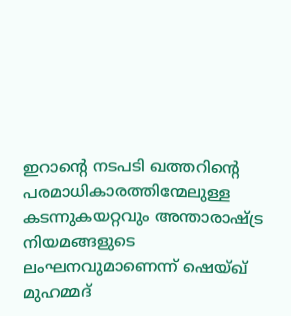ഇറാന്റെ നടപടി ഖത്തറിന്റെ പരമാധികാരത്തിന്മേലുള്ള കടന്നുകയറ്റവും അന്താരാഷ്ട്ര നിയമങ്ങളുടെ ലംഘനവുമാണെന്ന് ഷെയ്ഖ് മുഹമ്മദ്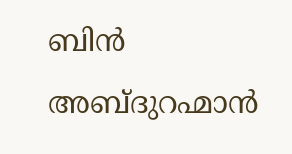ബിൻ അബ്ദുറഹ്മാൻ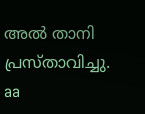അൽ താനി പ്രസ്താവിച്ചു.
aa